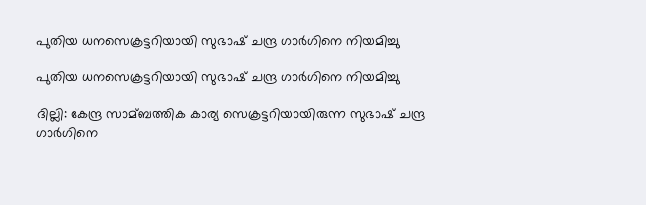പുതിയ ധനസെക്രട്ടറിയായി സുഭാഷ് ചന്ദ്ര ഗാര്‍ഗിനെ നിയമിച്ചു

പുതിയ ധനസെക്രട്ടറിയായി സുഭാഷ് ചന്ദ്ര ഗാര്‍ഗിനെ നിയമിച്ചു

ദില്ലി: കേന്ദ്ര സാമ്ബത്തിക കാര്യ സെക്രട്ടറിയായിരുന്ന സുഭാഷ് ചന്ദ്ര ഗാര്‍ഗിനെ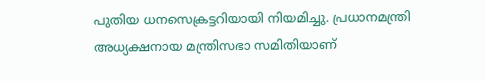പുതിയ ധനസെക്രട്ടറിയായി നിയമിച്ചു. പ്രധാനമന്ത്രി അധ്യക്ഷനായ മന്ത്രിസഭാ സമിതിയാണ്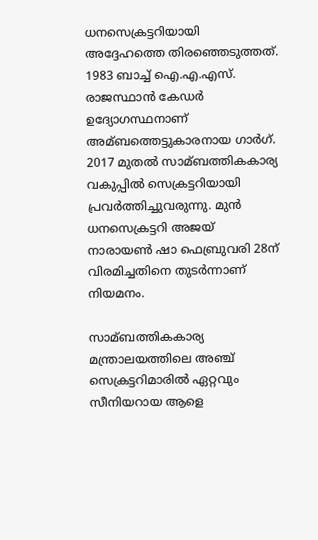ധനസെക്രട്ടറിയായി അദ്ദേഹത്തെ തിരഞ്ഞെടുത്തത്. 1983 ബാച്ച്‌ ഐ.എ.എസ്. രാജസ്ഥാന്‍ കേഡര്‍ ഉദ്യോഗസ്ഥനാണ് അമ്ബത്തെട്ടുകാരനായ ഗാര്‍ഗ്. 2017 മുതല്‍ സാമ്ബത്തികകാര്യ വകുപ്പില്‍ സെക്രട്ടറിയായി പ്രവര്‍ത്തിച്ചുവരുന്നു. മുന്‍ ധനസെക്രട്ടറി അജയ് നാരായണ്‍ ഷാ ഫെബ്രുവരി 28ന് വിരമിച്ചതിനെ തുടര്‍ന്നാണ് നിയമനം.

സാമ്ബത്തികകാര്യ മന്ത്രാലയത്തിലെ അഞ്ച് സെക്രട്ടറിമാരില്‍ ഏറ്റവും സീനിയറായ ആളെ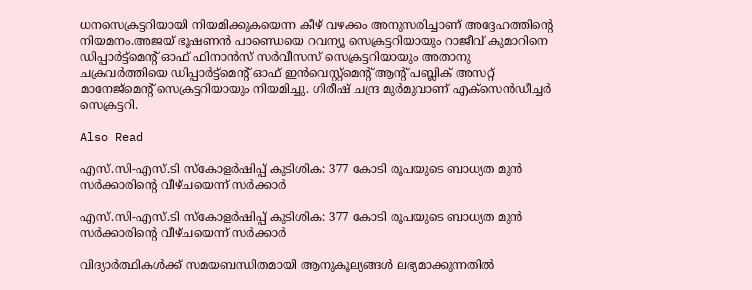ധനസെക്രട്ടറിയായി നിയമിക്കുകയെന്ന കീഴ് വഴക്കം അനുസരിച്ചാണ് അദ്ദേഹത്തിന്റെ നിയമനം.അജയ് ഭൂഷണന്‍ പാണ്ഡെയെ റവന്യൂ സെക്രട്ടറിയായും റാജീവ് കുമാറിനെ ഡിപ്പാര്‍ട്ട്‌മെന്റ് ഓഫ് ഫിനാന്‍സ് സര്‍വീസസ് സെക്രട്ടറിയായും അതാനു ചക്രവര്‍ത്തിയെ ഡിപ്പാര്‍ട്ട്‌മെന്റ് ഓഫ് ഇന്‍വെസ്റ്റ്‌മെന്റ് ആന്റ് പബ്ലിക് അസറ്റ് മാനേജ്‌മെന്റ് സെക്രട്ടറിയായും നിയമിച്ചു. ഗിരീഷ് ചന്ദ്ര മുര്‍മുവാണ് എക്‌സെന്‍ഡീച്ചര്‍ സെക്രട്ടറി.

Also Read

എസ്.സി-എസ്.ടി സ്കോളർഷിപ്പ് കുടിശിക: 377 കോടി രൂപയുടെ ബാധ്യത മുൻ സർക്കാരിന്റെ വീഴ്ചയെന്ന് സർക്കാർ

എസ്.സി-എസ്.ടി സ്കോളർഷിപ്പ് കുടിശിക: 377 കോടി രൂപയുടെ ബാധ്യത മുൻ സർക്കാരിന്റെ വീഴ്ചയെന്ന് സർക്കാർ

വിദ്യാർത്ഥികൾക്ക് സമയബന്ധിതമായി ആനുകൂല്യങ്ങൾ ലഭ്യമാക്കുന്നതിൽ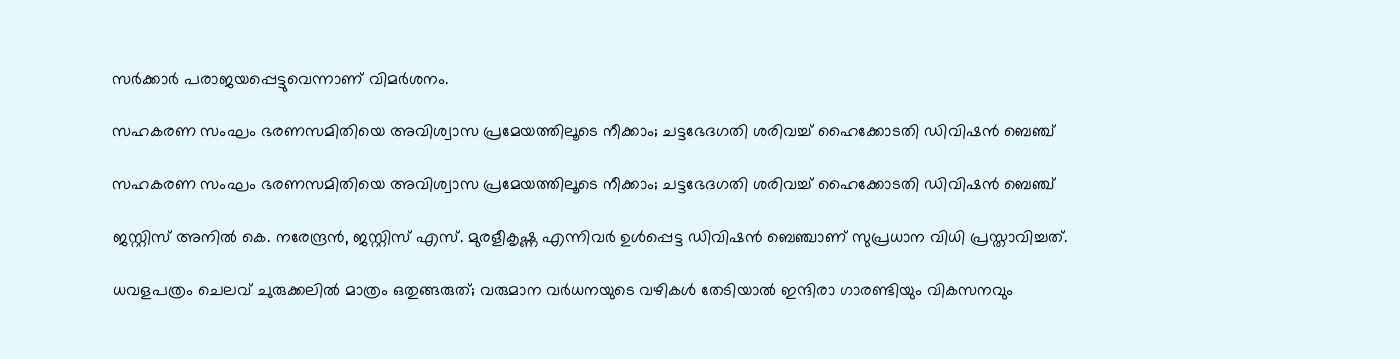സർക്കാർ പരാജയപ്പെട്ടുവെന്നാണ് വിമർശനം.

സഹകരണ സംഘം ഭരണസമിതിയെ അവിശ്വാസ പ്രമേയത്തിലൂടെ നീക്കാം; ചട്ടഭേദഗതി ശരിവച്ച് ഹൈക്കോടതി ഡിവിഷൻ ബെഞ്ച്

സഹകരണ സംഘം ഭരണസമിതിയെ അവിശ്വാസ പ്രമേയത്തിലൂടെ നീക്കാം; ചട്ടഭേദഗതി ശരിവച്ച് ഹൈക്കോടതി ഡിവിഷൻ ബെഞ്ച്

ജസ്റ്റിസ് അനിൽ കെ. നരേന്ദ്രൻ, ജസ്റ്റിസ് എസ്. മുരളീകൃഷ്ണ എന്നിവർ ഉൾപ്പെട്ട ഡിവിഷൻ ബെഞ്ചാണ് സുപ്രധാന വിധി പ്രസ്താവിച്ചത്.

ധവളപത്രം ചെലവ് ചുരുക്കലിൽ മാത്രം ഒതുങ്ങരുത്; വരുമാന വർധനയുടെ വഴികൾ തേടിയാൽ ഇന്ദിരാ ഗാരണ്ടിയും വികസനവും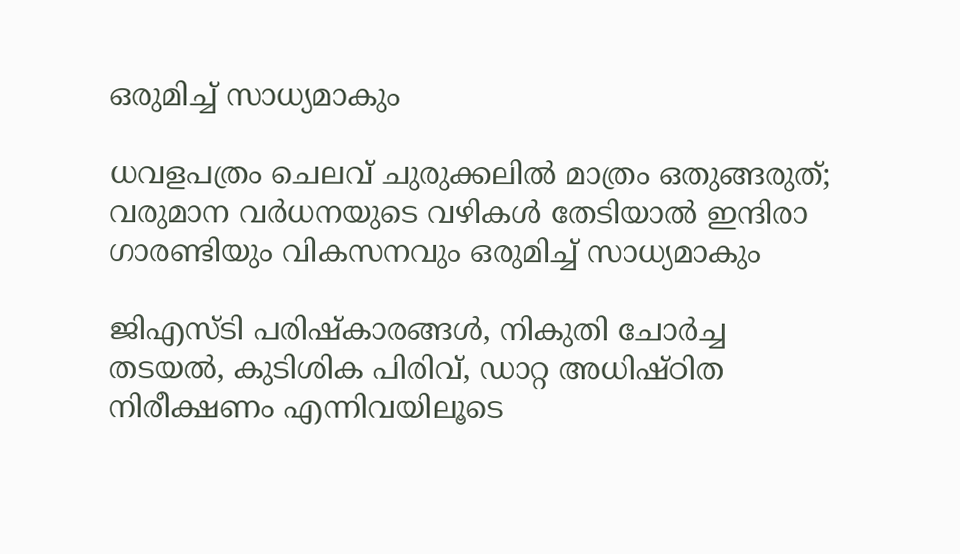ഒരുമിച്ച് സാധ്യമാകും

ധവളപത്രം ചെലവ് ചുരുക്കലിൽ മാത്രം ഒതുങ്ങരുത്; വരുമാന വർധനയുടെ വഴികൾ തേടിയാൽ ഇന്ദിരാ ഗാരണ്ടിയും വികസനവും ഒരുമിച്ച് സാധ്യമാകും

ജിഎസ്ടി പരിഷ്കാരങ്ങൾ, നികുതി ചോർച്ച തടയൽ, കുടിശിക പിരിവ്, ഡാറ്റ അധിഷ്ഠിത നിരീക്ഷണം എന്നിവയിലൂടെ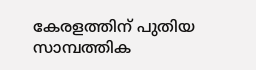കേരളത്തിന് പുതിയ സാമ്പത്തിക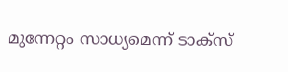മുന്നേറ്റം സാധ്യമെന്ന് ടാക്സ്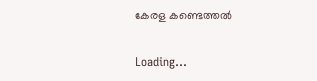കേരള കണ്ടെത്തൽ

Loading...